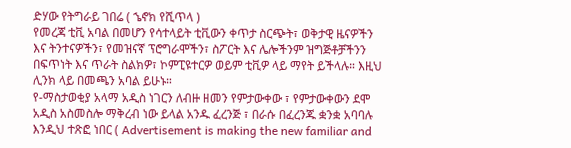ድሃው የትግራይ ገበሬ ( ኄኖክ የሺጥላ )
የመረጃ ቲቪ አባል በመሆን የሳተላይት ቲቪውን ቀጥታ ስርጭት፣ ወቅታዊ ዜናዎችን እና ትንተናዎችን፣ የመዝናኛ ፕሮግራሞችን፣ ስፖርት እና ሌሎችንም ዝግጅቶቻችንን በፍጥነት እና ጥራት ስልክዎ፣ ኮምፒዩተርዎ ወይም ቲቪዎ ላይ ማየት ይችላሉ። እዚህ ሊንክ ላይ በመጫን አባል ይሁኑ።
የ-ማስታወቂያ አላማ አዲስ ነገርን ለብዙ ዘመን የምታውቀው ፣ የምታውቀውን ደሞ አዲስ አስመስሎ ማቅረብ ነው ይላል አንዱ ፈረንጅ ፣ በራሱ በፈረንጁ ቋንቋ አባባሉ እንዲህ ተጽፎ ነበር ( Advertisement is making the new familiar and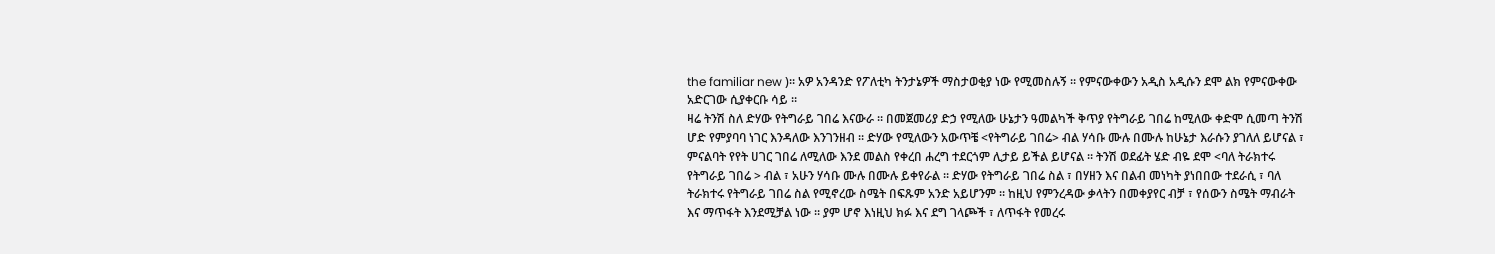the familiar new )። አዎ አንዳንድ የፖለቲካ ትንታኔዎች ማስታወቂያ ነው የሚመስሉኝ ። የምናውቀውን አዲስ አዲሱን ደሞ ልክ የምናውቀው አድርገው ሲያቀርቡ ሳይ ።
ዛሬ ትንሽ ስለ ድሃው የትግራይ ገበሬ እናውራ ። በመጀመሪያ ድኃ የሚለው ሁኔታን ዓመልካች ቅጥያ የትግራይ ገበሬ ከሚለው ቀድሞ ሲመጣ ትንሽ ሆድ የምያባባ ነገር እንዳለው እንገንዘብ ። ድሃው የሚለውን አውጥቼ <የትግራይ ገበሬ> ብል ሃሳቡ ሙሉ በሙሉ ከሁኔታ እራሱን ያገለለ ይሆናል ፣ ምናልባት የየት ሀገር ገበሬ ለሚለው እንደ መልስ የቀረበ ሐረግ ተደርጎም ሊታይ ይችል ይሆናል ። ትንሽ ወደፊት ሄድ ብዬ ደሞ <ባለ ትራክተሩ የትግራይ ገበሬ > ብል ፣ አሁን ሃሳቡ ሙሉ በሙሉ ይቀየራል ። ድሃው የትግራይ ገበሬ ስል ፣ በሃዘን እና በልብ መነካት ያነበበው ተደራሲ ፣ ባለ ትራክተሩ የትግራይ ገበሬ ስል የሚኖረው ስሜት በፍጹም አንድ አይሆንም ። ከዚህ የምንረዳው ቃላትን በመቀያየር ብቻ ፣ የሰውን ስሜት ማብራት እና ማጥፋት እንደሚቻል ነው ። ያም ሆኖ እነዚህ ክፉ እና ደግ ገላጮች ፣ ለጥፋት የመረሩ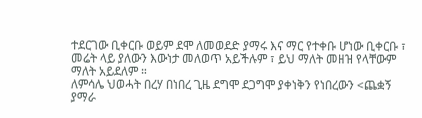ተደርገው ቢቀርቡ ወይም ደሞ ለመወደድ ያማሩ እና ማር የተቀቡ ሆነው ቢቀርቡ ፣ መሬት ላይ ያለውን እውነታ መለወጥ አይችሉም ፣ ይህ ማለት መዘዝ የላቸውም ማለት አይደለም ።
ለምሳሌ ህወሓት በረሃ በነበረ ጊዜ ደግሞ ደጋግሞ ያቀነቅን የነበረውን <ጨቋኝ ያማራ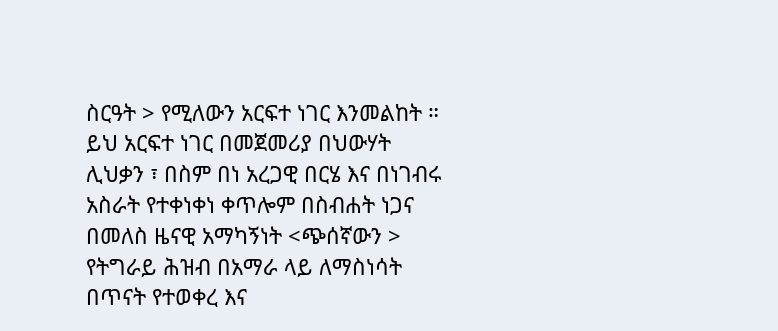ስርዓት > የሚለውን አርፍተ ነገር እንመልከት ። ይህ አርፍተ ነገር በመጀመሪያ በህውሃት ሊህቃን ፣ በስም በነ አረጋዊ በርሄ እና በነገብሩ አስራት የተቀነቀነ ቀጥሎም በስብሐት ነጋና በመለስ ዜናዊ አማካኝነት <ጭሰኛውን > የትግራይ ሕዝብ በአማራ ላይ ለማስነሳት በጥናት የተወቀረ እና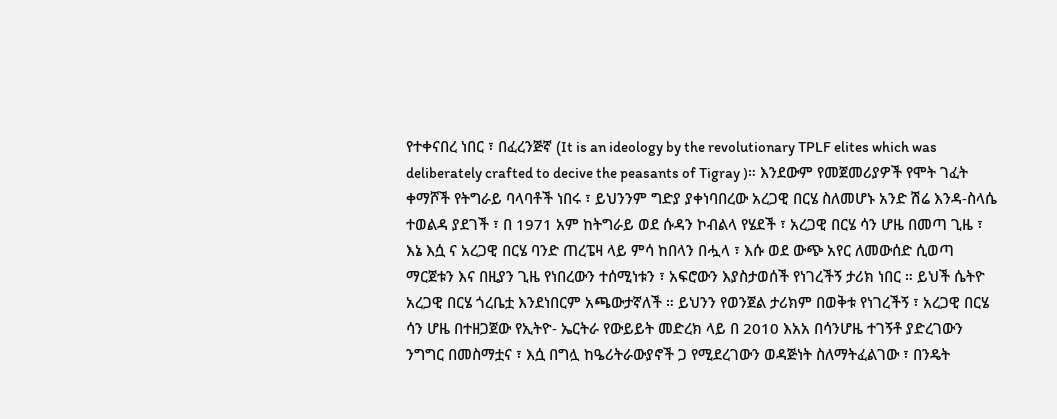የተቀናበረ ነበር ፣ በፈረንጅኛ (It is an ideology by the revolutionary TPLF elites which was deliberately crafted to decive the peasants of Tigray )። እንደውም የመጀመሪያዎች የሞት ገፈት ቀማሾች የትግራይ ባላባቶች ነበሩ ፣ ይህንንም ግድያ ያቀነባበረው አረጋዊ በርሄ ስለመሆኑ አንድ ሽሬ እንዳ-ስላሴ ተወልዳ ያደገች ፣ በ 1971 አም ከትግራይ ወደ ሱዳን ኮብልላ የሄደች ፣ አረጋዊ በርሄ ሳን ሆዜ በመጣ ጊዜ ፣ እኔ እሷ ና አረጋዊ በርሄ ባንድ ጠረፔዛ ላይ ምሳ ከበላን በሗላ ፣ እሱ ወደ ውጭ አየር ለመውሰድ ሲወጣ ማርጀቱን እና በዚያን ጊዜ የነበረውን ተሰሚነቱን ፣ አፍሮውን እያስታወሰች የነገረችኝ ታሪክ ነበር ። ይህች ሴትዮ አረጋዊ በርሄ ጎረቤቷ እንደነበርም አጫውታኛለች ። ይህንን የወንጀል ታሪክም በወቅቱ የነገረችኝ ፣ አረጋዊ በርሄ ሳን ሆዜ በተዘጋጀው የኢትዮ- ኤርትራ የውይይት መድረክ ላይ በ 2010 እአአ በሳንሆዜ ተገኝቶ ያድረገውን ንግግር በመስማቷና ፣ እሷ በግሏ ከዔሪትራውያኖች ጋ የሚደረገውን ወዳጅነት ስለማትፈልገው ፣ በንዴት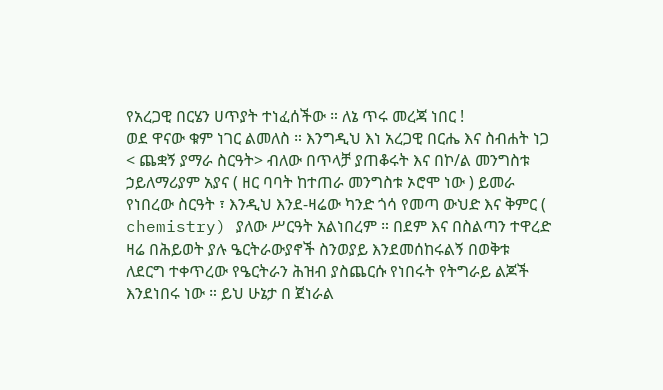የአረጋዊ በርሄን ሀጥያት ተነፈሰችው ። ለኔ ጥሩ መረጃ ነበር !
ወደ ዋናው ቁም ነገር ልመለስ ። እንግዲህ እነ አረጋዊ በርሔ እና ስብሐት ነጋ < ጨቋኝ ያማራ ስርዓት> ብለው በጥላቻ ያጠቆሩት እና በኮ/ል መንግስቱ ኃይለማሪያም አያና ( ዘር ባባት ከተጠራ መንግስቱ ኦሮሞ ነው ) ይመራ የነበረው ስርዓት ፣ እንዲህ እንደ-ዛሬው ካንድ ጎሳ የመጣ ውህድ እና ቅምር ( chemistry) ያለው ሥርዓት አልነበረም ። በደም እና በስልጣን ተዋረድ ዛሬ በሕይወት ያሉ ዔርትራውያኖች ስንወያይ እንደመሰከሩልኝ በወቅቱ ለደርግ ተቀጥረው የዔርትራን ሕዝብ ያስጨርሱ የነበሩት የትግራይ ልጆች እንደነበሩ ነው ። ይህ ሁኔታ በ ጀነራል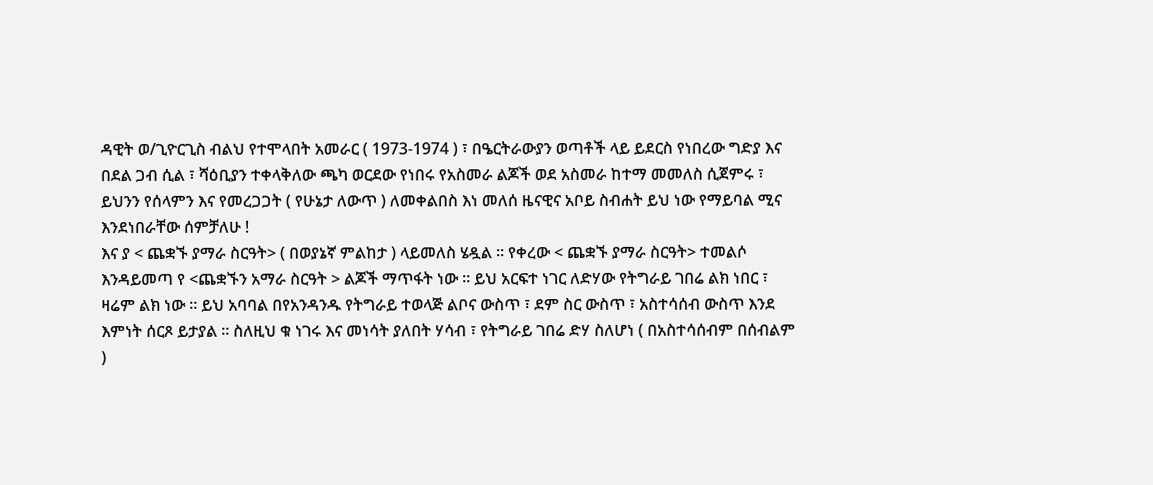ዳዊት ወ/ጊዮርጊስ ብልህ የተሞላበት አመራር ( 1973-1974 ) ፣ በዔርትራውያን ወጣቶች ላይ ይደርስ የነበረው ግድያ እና በደል ጋብ ሲል ፣ ሻዕቢያን ተቀላቅለው ጫካ ወርደው የነበሩ የአስመራ ልጆች ወደ አስመራ ከተማ መመለስ ሲጀምሩ ፣ ይህንን የሰላምን እና የመረጋጋት ( የሁኔታ ለውጥ ) ለመቀልበስ እነ መለሰ ዜናዊና አቦይ ስብሐት ይህ ነው የማይባል ሚና እንደነበራቸው ሰምቻለሁ !
እና ያ < ጨቋኙ ያማራ ስርዓት> ( በወያኔኛ ምልከታ ) ላይመለስ ሄዷል ። የቀረው < ጨቋኙ ያማራ ስርዓት> ተመልሶ እንዳይመጣ የ <ጨቋኙን አማራ ስርዓት > ልጆች ማጥፋት ነው ። ይህ አርፍተ ነገር ለድሃው የትግራይ ገበሬ ልክ ነበር ፣ ዛሬም ልክ ነው ። ይህ አባባል በየአንዳንዱ የትግራይ ተወላጅ ልቦና ውስጥ ፣ ደም ስር ውስጥ ፣ አስተሳሰብ ውስጥ እንደ እምነት ሰርጾ ይታያል ። ስለዚህ ቁ ነገሩ እና መነሳት ያለበት ሃሳብ ፣ የትግራይ ገበሬ ድሃ ስለሆነ ( በአስተሳሰብም በሰብልም )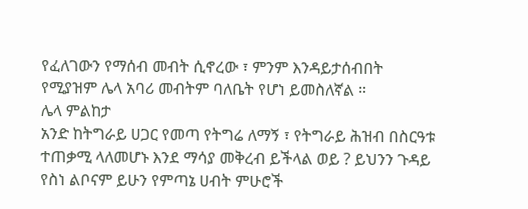የፈለገውን የማሰብ መብት ሲኖረው ፣ ምንም እንዳይታሰብበት የሚያዝም ሌላ አባሪ መብትም ባለቤት የሆነ ይመስለኛል ።
ሌላ ምልከታ
አንድ ከትግራይ ሀጋር የመጣ የትግሬ ለማኝ ፣ የትግራይ ሕዝብ በስርዓቱ ተጠቃሚ ላለመሆኑ እንደ ማሳያ መቅረብ ይችላል ወይ ? ይህንን ጉዳይ የስነ ልቦናም ይሁን የምጣኔ ሀብት ምሁሮች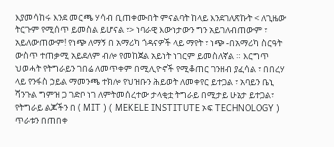እያመሳከሩ እንደ መርጫ ሃሳብ ቢጠቀሙበት ምናልባት ከላይ እንደገለጽኩት < ለጊዜው ትርጉም የሚሰጥ ይመስል ይሆናል ፣> ነባራዊ እውነታውን ግን አይገለብጠውም ፣ አይለውጠውም! የነጭ ለማኝ በ አማሪካ ጎዳናዎች ላይ ማየት ፣ ነጭ -በአማሪካ ስርዓት ውስጥ ተጠቃሚ አይደለም ብሎ የመከጀል አይነት ነገርም ይመስለኛል ። እርግጥ ህወሓት የትግራይን ገበሬ ለመጥቀም በሚሊዮኖች የሚቆጠር ገንዘብ ያፈሳል ፣ በበረሃ ላይ የንፋስ ኃይል ማመንጫ ተክሎ የህዝቡን ሕይወት ለመቀየር ይተጋል ፣ አባይን ቤኒ ሻንጉል ግምዝ ጋ ገድቦ ነገ ለምትመሰረተው ታላቂቷ ትግራይ በሚታይ ሁኔታ ይተጋል፣ የትግራይ ልጆችን በ ( MIT ) ( MEKELE INSTITUTE ኦፍ TECHNOLOGY ) ጥራቱን በጠበቀ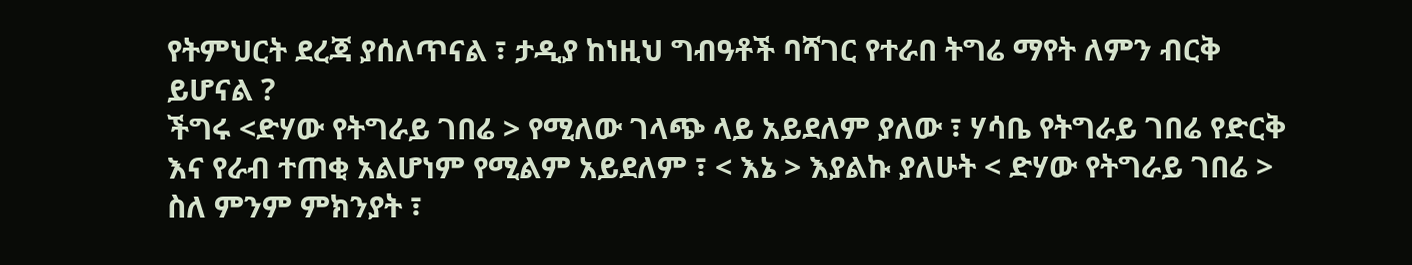የትምህርት ደረጃ ያሰለጥናል ፣ ታዲያ ከነዚህ ግብዓቶች ባሻገር የተራበ ትግሬ ማየት ለምን ብርቅ ይሆናል ?
ችግሩ <ድሃው የትግራይ ገበሬ > የሚለው ገላጭ ላይ አይደለም ያለው ፣ ሃሳቤ የትግራይ ገበሬ የድርቅ እና የራብ ተጠቂ አልሆነም የሚልም አይደለም ፣ < እኔ > እያልኩ ያለሁት < ድሃው የትግራይ ገበሬ > ስለ ምንም ምክንያት ፣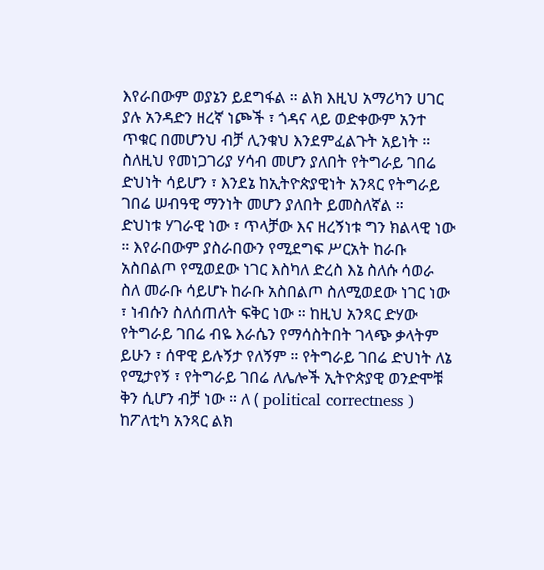እየራበውም ወያኔን ይደግፋል ። ልክ እዚህ አማሪካን ሀገር ያሉ አንዳድን ዘረኛ ነጮች ፣ ጎዳና ላይ ወድቀውም አንተ ጥቁር በመሆንህ ብቻ ሊንቁህ እንደምፈልጉት አይነት ። ስለዚህ የመነጋገሪያ ሃሳብ መሆን ያለበት የትግራይ ገበሬ ድህነት ሳይሆን ፣ እንደኔ ከኢትዮጵያዊነት አንጻር የትግራይ ገበሬ ሠብዓዊ ማንነት መሆን ያለበት ይመስለኛል ።
ድህነቱ ሃገራዊ ነው ፣ ጥላቻው እና ዘረኝነቱ ግን ክልላዊ ነው ። እየራበውም ያስራበውን የሚደግፍ ሥርአት ከራቡ አስበልጦ የሚወደው ነገር እስካለ ድረስ እኔ ስለሱ ሳወራ ስለ መራቡ ሳይሆኑ ከራቡ አስበልጦ ስለሚወደው ነገር ነው ፣ ነብሱን ስለሰጠለት ፍቅር ነው ። ከዚህ አንጻር ድሃው የትግራይ ገበሬ ብዬ እራሴን የማሳስትበት ገላጭ ቃላትም ይሁን ፣ ሰዋዊ ይሉኝታ የለኝም ። የትግራይ ገበሬ ድህነት ለኔ የሚታየኝ ፣ የትግራይ ገበሬ ለሌሎች ኢትዮጵያዊ ወንድሞቹ ቅን ሲሆን ብቻ ነው ። ለ ( political correctness ) ከፖለቲካ አንጻር ልክ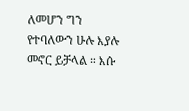ለመሆን ግን የተባለውን ሁሉ እያሉ መኖር ይቻላል ። እሱ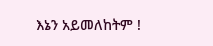እኔን አይመለከትም !